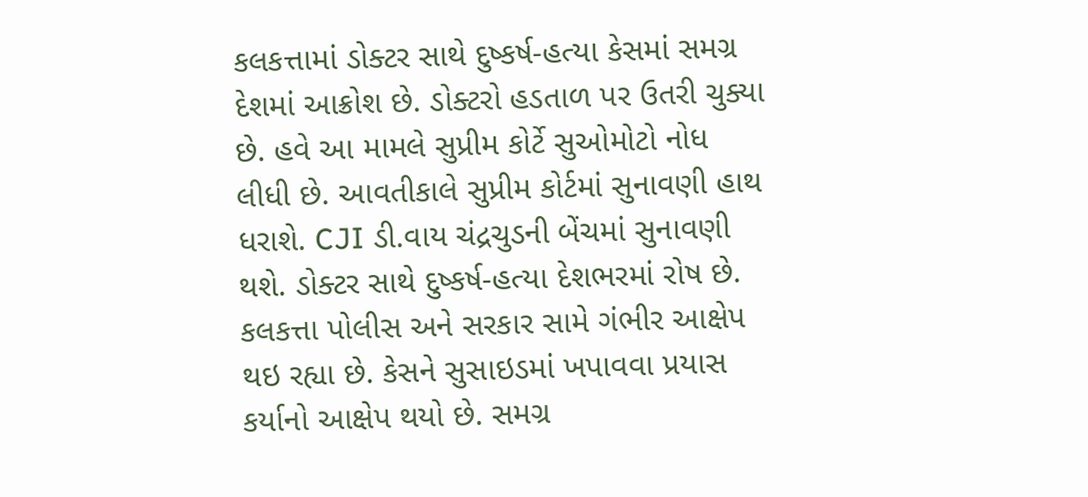કલકત્તામાં ડોક્ટર સાથે દુષ્કર્ષ-હત્યા કેસમાં સમગ્ર દેશમાં આક્રોશ છે. ડોક્ટરો હડતાળ પર ઉતરી ચુક્યા છે. હવે આ મામલે સુપ્રીમ કોર્ટે સુઓમોટો નોધ લીધી છે. આવતીકાલે સુપ્રીમ કોર્ટમાં સુનાવણી હાથ ધરાશે. CJI ડી.વાય ચંદ્રચુડની બેંચમાં સુનાવણી થશે. ડોક્ટર સાથે દુષ્કર્ષ-હત્યા દેશભરમાં રોષ છે. કલકત્તા પોલીસ અને સરકાર સામે ગંભીર આક્ષેપ થઇ રહ્યા છે. કેસને સુસાઇડમાં ખપાવવા પ્રયાસ કર્યાનો આક્ષેપ થયો છે. સમગ્ર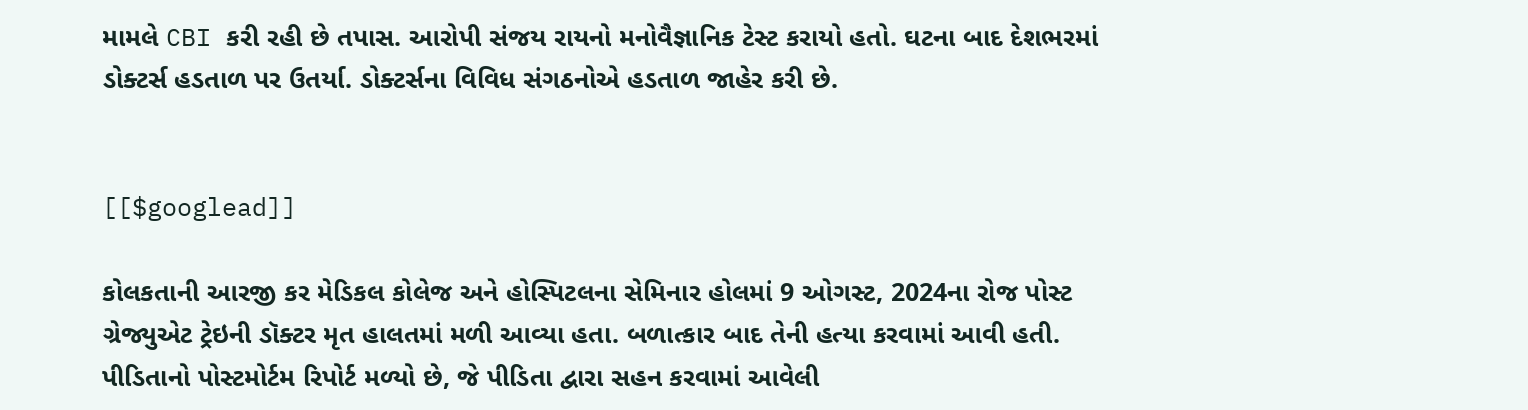મામલે CBI કરી રહી છે તપાસ. આરોપી સંજય રાયનો મનોવૈજ્ઞાનિક ટેસ્ટ કરાયો હતો. ઘટના બાદ દેશભરમાં ડોક્ટર્સ હડતાળ પર ઉતર્યા. ડોક્ટર્સના વિવિધ સંગઠનોએ હડતાળ જાહેર કરી છે.


[[$googlead]]

કોલકતાની આરજી કર મેડિકલ કોલેજ અને હોસ્પિટલના સેમિનાર હોલમાં 9 ઓગસ્ટ, 2024ના રોજ પોસ્ટ ગ્રેજ્યુએટ ટ્રેઇની ડૉક્ટર મૃત હાલતમાં મળી આવ્યા હતા. બળાત્કાર બાદ તેની હત્યા કરવામાં આવી હતી. પીડિતાનો પોસ્ટમોર્ટમ રિપોર્ટ મળ્યો છે, જે પીડિતા દ્વારા સહન કરવામાં આવેલી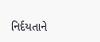નિર્દયતાને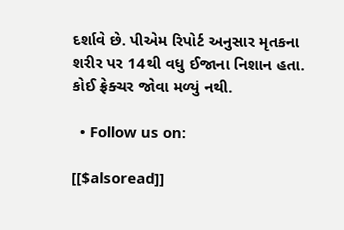દર્શાવે છે. પીએમ રિપોર્ટ અનુસાર મૃતકના શરીર પર 14થી વધુ ઈજાના નિશાન હતા. કોઈ ફ્રેક્ચર જોવા મળ્યું નથી.

  • Follow us on:

[[$alsoread]]